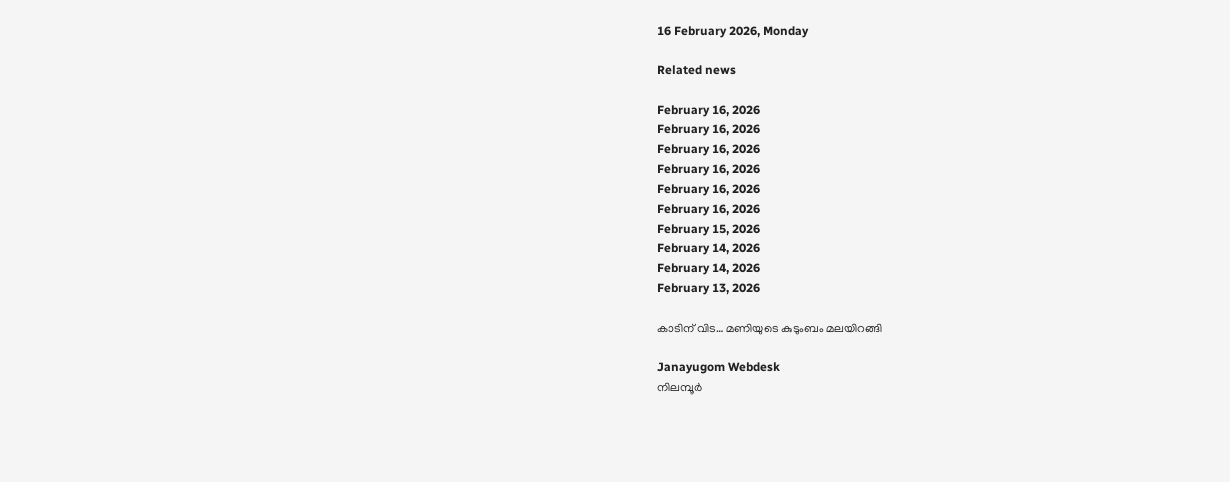16 February 2026, Monday

Related news

February 16, 2026
February 16, 2026
February 16, 2026
February 16, 2026
February 16, 2026
February 16, 2026
February 15, 2026
February 14, 2026
February 14, 2026
February 13, 2026

കാടിന് വിട… മണിയുടെ കുടുംബം മലയിറങ്ങി

Janayugom Webdesk
നിലമ്പൂർ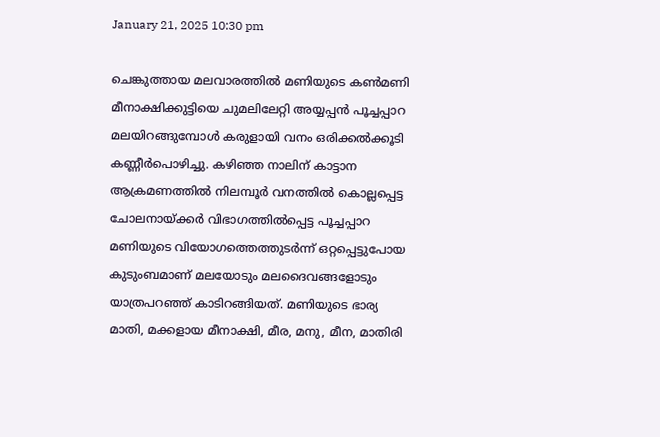January 21, 2025 10:30 pm

ചെങ്കുത്തായ മലവാരത്തിൽ മണിയുടെ കൺമണി മീനാക്ഷിക്കുട്ടിയെ ചുമലിലേറ്റി അയ്യപ്പൻ പൂച്ചപ്പാറ മലയിറങ്ങുമ്പോൾ കരുളായി വനം ഒരിക്കൽക്കൂടി കണ്ണീർപൊഴിച്ചു. കഴിഞ്ഞ നാലിന് കാട്ടാന ആക്രമണത്തിൽ നിലമ്പൂർ വനത്തിൽ കൊല്ലപ്പെട്ട ചോലനായ്ക്കര്‍ വിഭാഗത്തില്‍പ്പെട്ട പൂച്ചപ്പാറ മണിയുടെ വിയോഗത്തെത്തുടർന്ന് ഒറ്റപ്പെട്ടുപോയ കുടുംബമാണ് മലയോടും മലദൈവങ്ങളോടും യാത്രപറഞ്ഞ് കാടിറങ്ങിയത്. മണിയുടെ ഭാര്യ മാതി, മക്കളായ മീനാക്ഷി, മീര, മനു, മീന, മാതിരി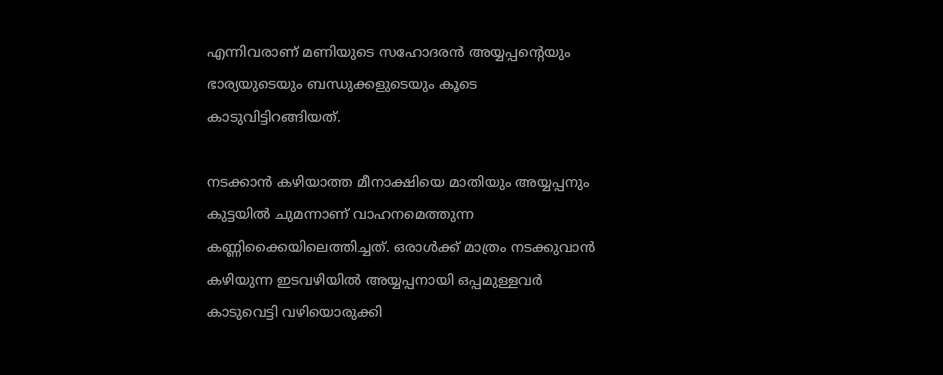എന്നിവരാണ് മണിയുടെ സഹോദരൻ അയ്യപ്പന്റെയും ഭാര്യയുടെയും ബന്ധുക്കളുടെയും കൂടെ കാടുവിട്ടിറങ്ങിയത്.

നടക്കാൻ കഴിയാത്ത മീനാക്ഷിയെ മാതിയും അയ്യപ്പനും കുട്ടയിൽ ചുമന്നാണ് വാഹനമെത്തുന്ന കണ്ണിക്കൈയിലെത്തിച്ചത്. ഒരാൾക്ക് മാത്രം നടക്കുവാൻ കഴിയുന്ന ഇടവഴിയിൽ അയ്യപ്പനായി ഒപ്പമുള്ളവർ കാടുവെട്ടി വഴിയൊരുക്കി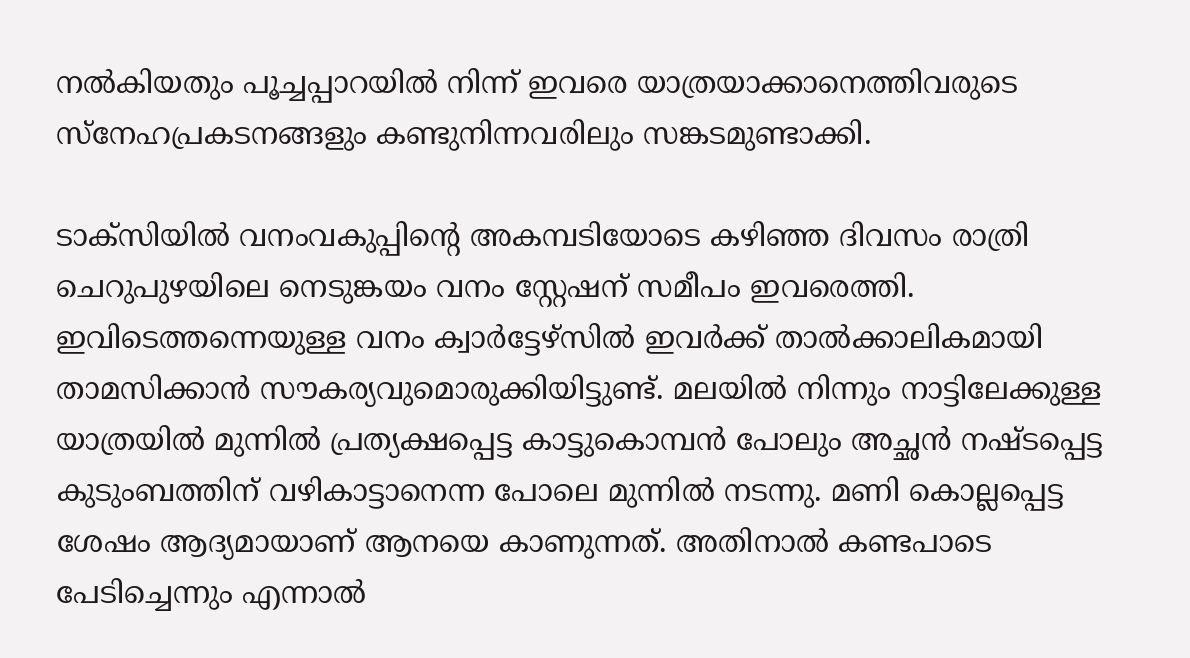നൽകിയതും പൂച്ചപ്പാറയിൽ നിന്ന് ഇവരെ യാത്രയാക്കാനെത്തിവരുടെ സ്നേഹപ്രകടനങ്ങളും കണ്ടുനിന്നവരിലും സങ്കടമുണ്ടാക്കി.

ടാക്സിയിൽ വനംവകുപ്പിന്റെ അകമ്പടിയോടെ കഴിഞ്ഞ ദിവസം രാത്രി ചെറുപുഴയിലെ നെടുങ്കയം വനം സ്റ്റേഷന് സമീപം ഇവരെത്തി. ഇവിടെത്തന്നെയുള്ള വനം ക്വാർട്ടേഴ്സിൽ ഇവർക്ക് താൽക്കാലികമായി താമസിക്കാൻ സൗകര്യവുമൊരുക്കിയിട്ടുണ്ട്. മലയിൽ നിന്നും നാട്ടിലേക്കുള്ള യാത്രയിൽ മുന്നിൽ പ്രത്യക്ഷപ്പെട്ട കാട്ടുകൊമ്പൻ പോലും അച്ഛൻ നഷ്ടപ്പെട്ട കുടുംബത്തിന് വഴികാട്ടാനെന്ന പോലെ മുന്നിൽ നടന്നു. മണി കൊല്ലപ്പെട്ട ശേഷം ആദ്യമായാണ് ആനയെ കാണുന്നത്. അതിനാൽ കണ്ടപാടെ പേടിച്ചെന്നും എന്നാൽ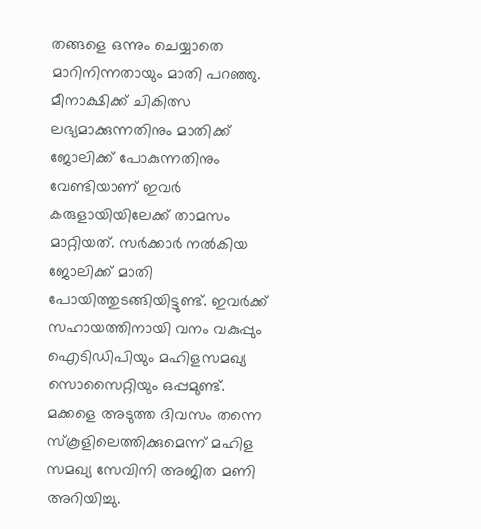തങ്ങളെ ഒന്നും ചെയ്യാതെ മാറിനിന്നതായും മാതി പറഞ്ഞു.
മീനാക്ഷിക്ക് ചികിത്സ ലഭ്യമാക്കുന്നതിനും മാതിക്ക് ജോലിക്ക് പോകുന്നതിനും വേണ്ടിയാണ് ഇവർ കരുളായിയിലേക്ക് താമസം മാറ്റിയത്. സർക്കാർ നല്‍കിയ ജോലിക്ക് മാതി പോയിത്തുടങ്ങിയിട്ടുണ്ട്. ഇവർക്ക് സഹായത്തിനായി വനം വകുപ്പും ഐടിഡിപിയും മഹിളസമഖ്യ സൊസൈറ്റിയും ഒപ്പമുണ്ട്. മക്കളെ അടുത്ത ദിവസം തന്നെ സ്കൂളിലെത്തിക്കുമെന്ന് മഹിള സമഖ്യ സേവിനി അജിത മണി അറിയിച്ചു.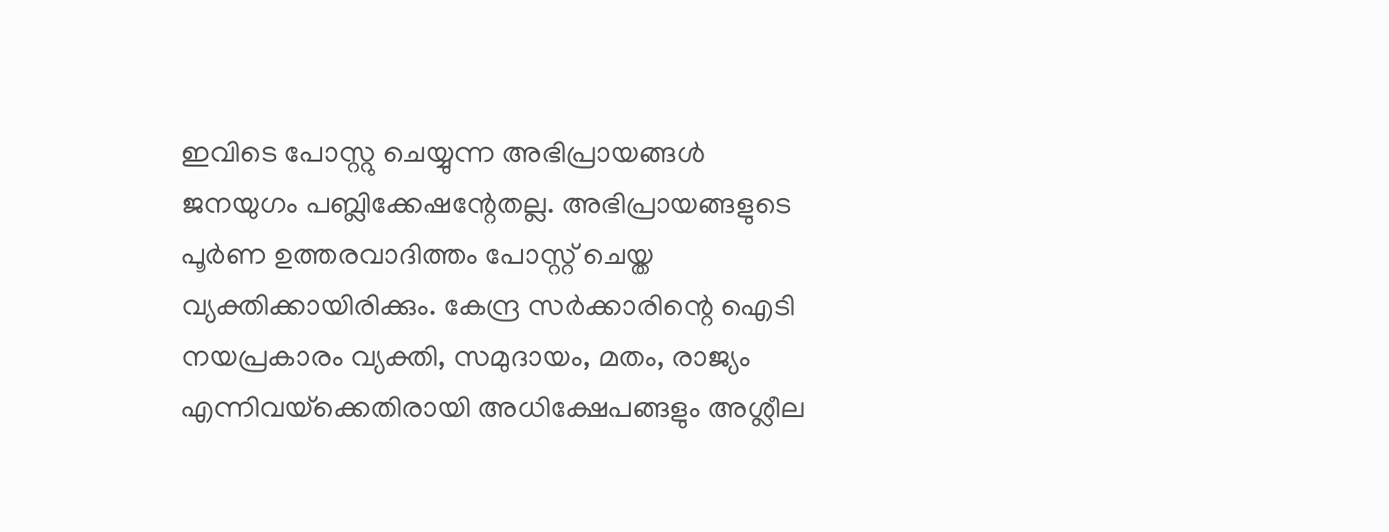ഇവിടെ പോസ്റ്റു ചെയ്യുന്ന അഭിപ്രായങ്ങള്‍ ജനയുഗം പബ്ലിക്കേഷന്റേതല്ല. അഭിപ്രായങ്ങളുടെ പൂര്‍ണ ഉത്തരവാദിത്തം പോസ്റ്റ് ചെയ്ത വ്യക്തിക്കായിരിക്കും. കേന്ദ്ര സര്‍ക്കാരിന്റെ ഐടി നയപ്രകാരം വ്യക്തി, സമുദായം, മതം, രാജ്യം എന്നിവയ്‌ക്കെതിരായി അധിക്ഷേപങ്ങളും അശ്ലീല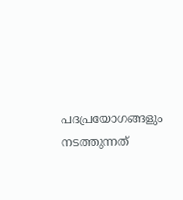പദപ്രയോഗങ്ങളും നടത്തുന്നത്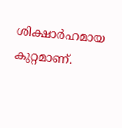ശിക്ഷാര്‍ഹമായ കുറ്റമാണ്.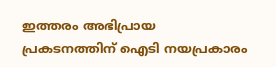ഇത്തരം അഭിപ്രായ പ്രകടനത്തിന് ഐടി നയപ്രകാരം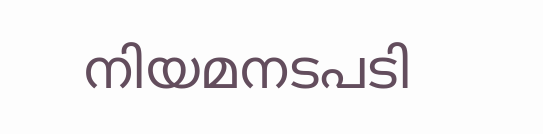നിയമനടപടി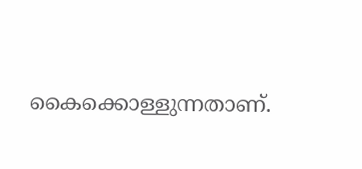കൈക്കൊള്ളുന്നതാണ്.